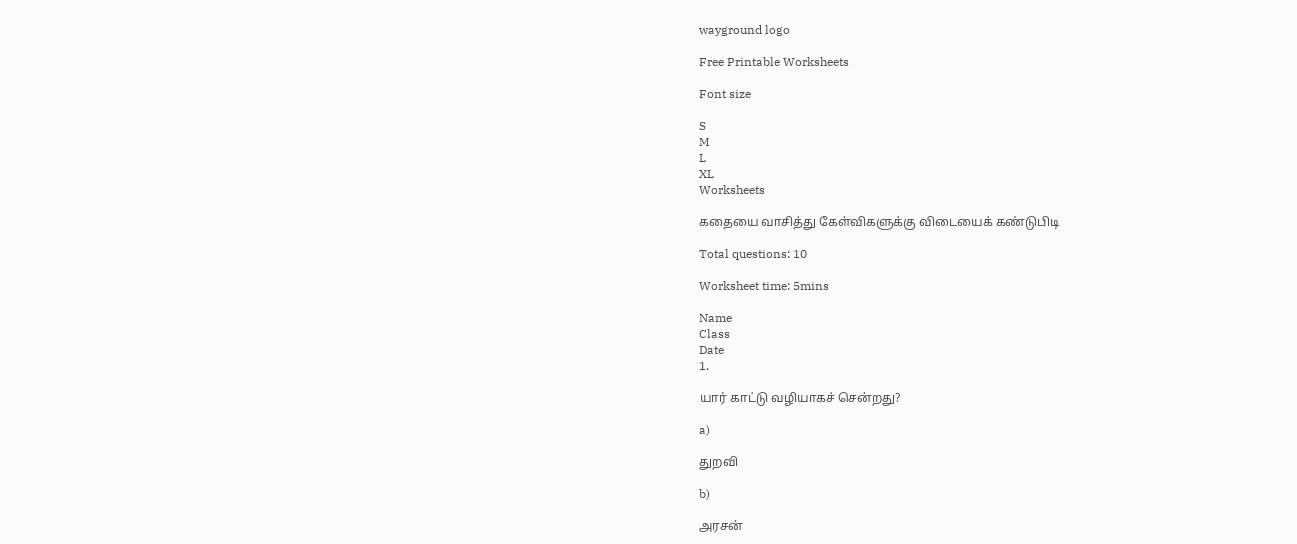wayground logo

Free Printable Worksheets

Font size

S
M
L
XL
Worksheets

கதையை வாசித்து கேள்விகளுக்கு விடையைக் கண்டுபிடி

Total questions: 10

Worksheet time: 5mins

Name
Class
Date
1.

யார் காட்டு வழியாகச் சென்றது?

a)

துறவி

b)

அரசன்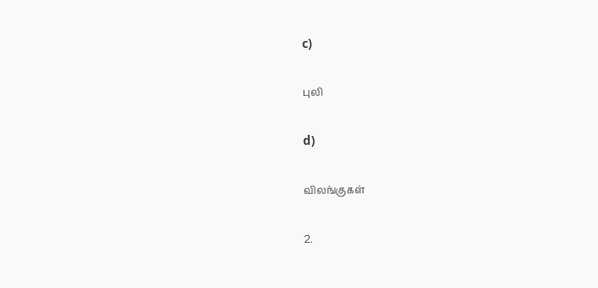c)

புலி

d)

விலங்குகள்

2.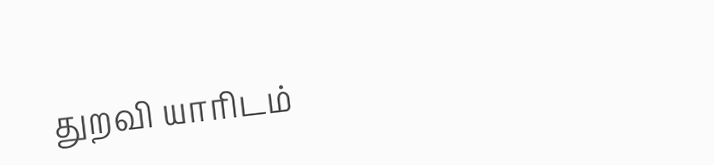துறவி யாரிடம்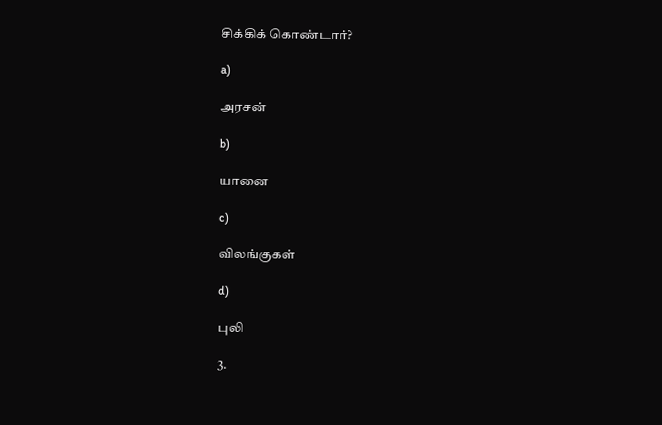சிக்கிக் கொண்டார்?

a)

அரசன்

b)

யானை

c)

விலங்குகள்

d)

புலி

3.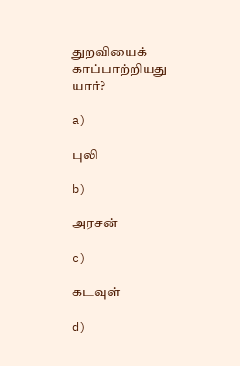துறவியைக் காப்பாற்றியது யார்?

a)

புலி

b)

அரசன்

c)

கடவுள்

d)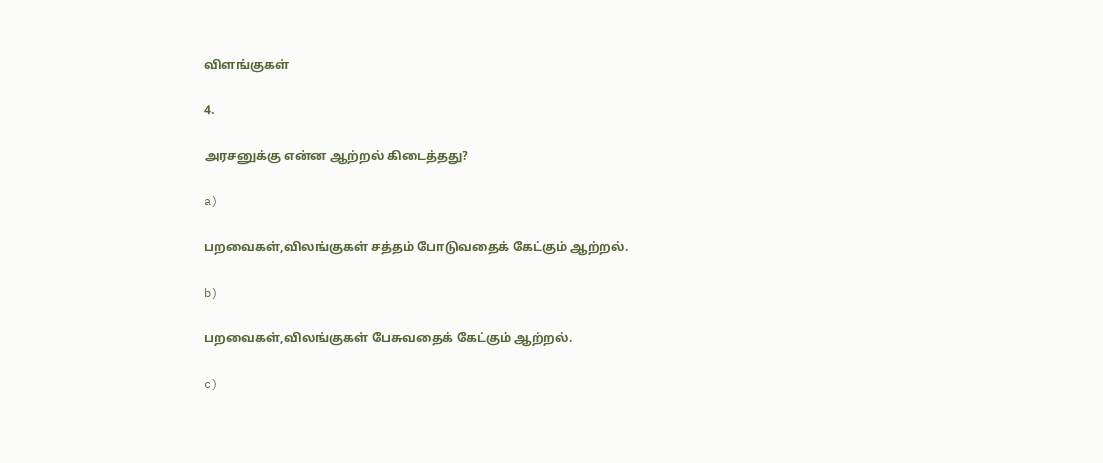விளங்குகள்

4.

அரசனுக்கு என்ன ஆற்றல் கிடைத்தது?

a)

பறவைகள்,விலங்குகள் சத்தம் போடுவதைக் கேட்கும் ஆற்றல்.

b)

பறவைகள்,விலங்குகள் பேசுவதைக் கேட்கும் ஆற்றல்.

c)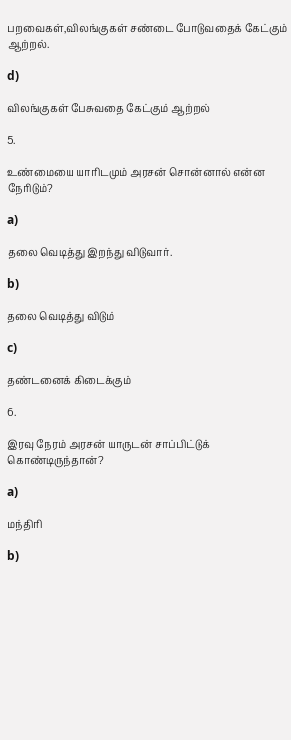பறவைகள்,விலங்குகள் சண்டை போடுவதைக் கேட்கும் ஆற்றல்.

d)

விலங்குகள் பேசுவதை கேட்கும் ஆற்றல்

5.

உண்மையை யாரிடமும் அரசன் சொன்னால் என்ன நேரிடும்?

a)

தலை வெடித்து இறந்து விடுவார்.

b)

தலை வெடித்து விடும்

c)

தண்டனைக் கிடைக்கும்

6.

இரவு நேரம் அரசன் யாருடன் சாப்பிட்டுக் கொண்டிருந்தான்?

a)

மந்திரி

b)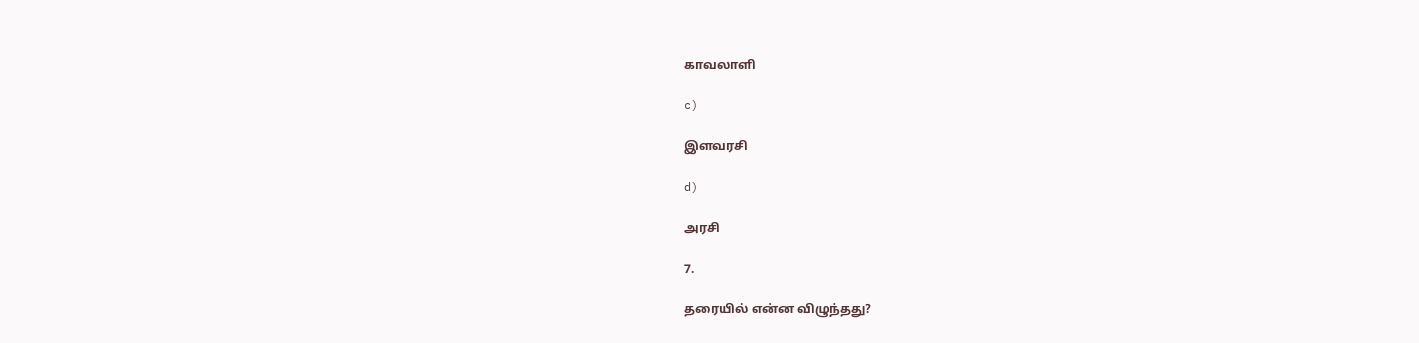காவலாளி

c)

இளவரசி

d)

அரசி

7.

தரையில் என்ன விழுந்தது?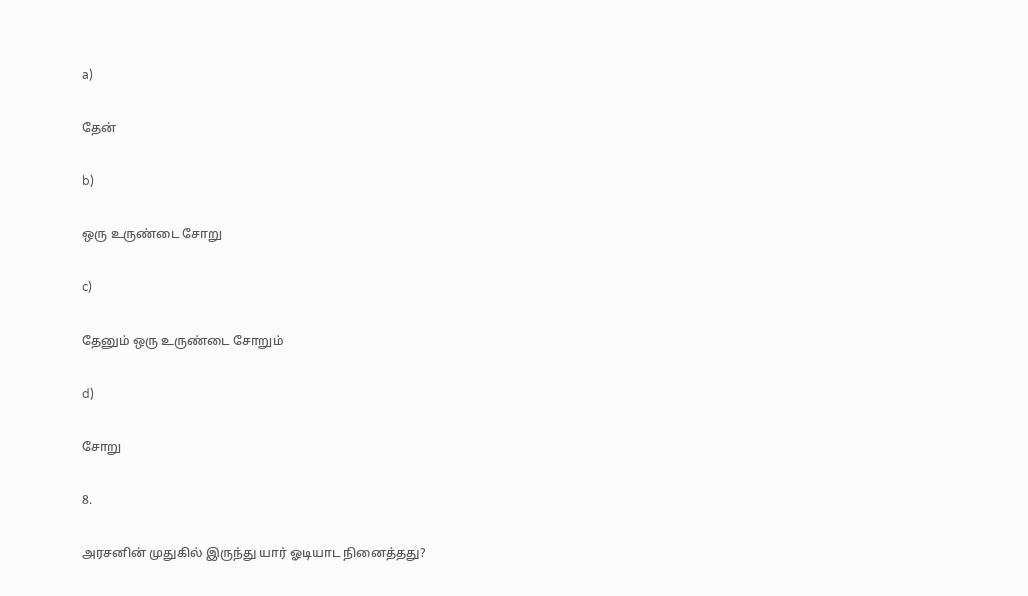a)

தேன்

b)

ஒரு உருண்டை சோறு

c)

தேனும் ஒரு உருண்டை சோறும்

d)

சோறு

8.

அரசனின் முதுகில் இருந்து யார் ஓடியாட நினைத்தது?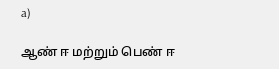a)

ஆண் ஈ மற்றும் பெண் ஈ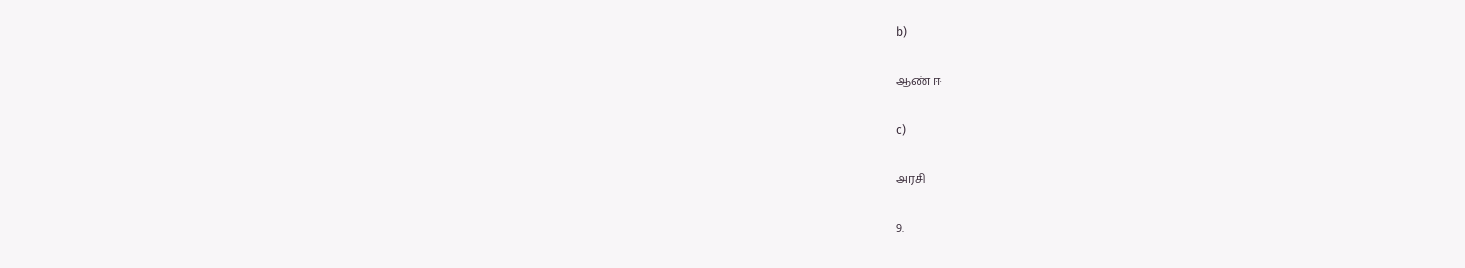b)

ஆண் ஈ

c)

அரசி

9.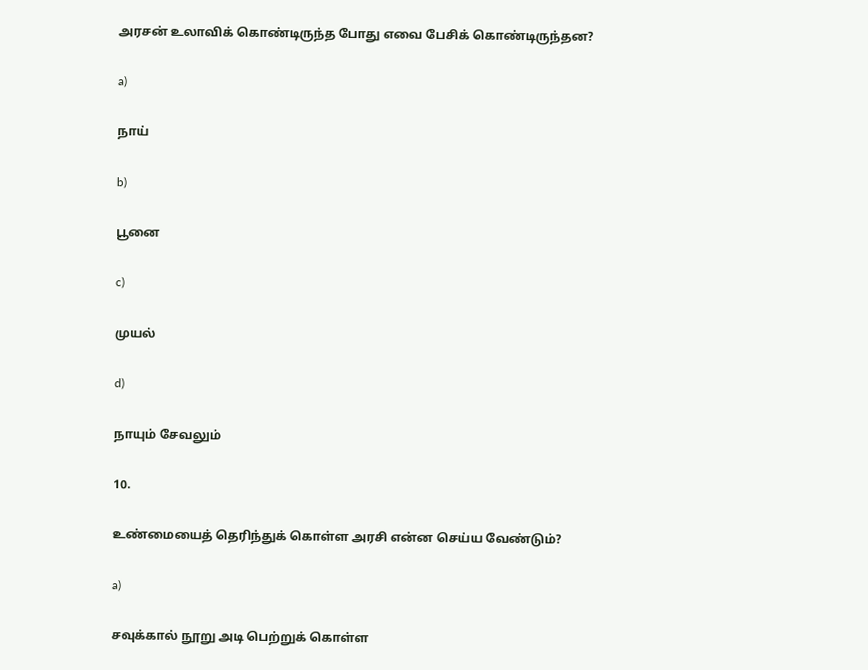அரசன் உலாவிக் கொண்டிருந்த போது எவை பேசிக் கொண்டிருந்தன?

a)

நாய்

b)

பூனை

c)

முயல்

d)

நாயும் சேவலும்

10.

உண்மையைத் தெரிந்துக் கொள்ள அரசி என்ன செய்ய வேண்டும்?

a)

சவுக்கால் நூறு அடி பெற்றுக் கொள்ள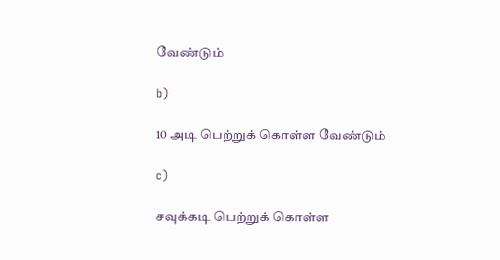வேண்டும்

b)

10 அடி பெற்றுக் கொள்ள வேண்டும்

c)

சவுக்கடி பெற்றுக் கொள்ள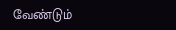வேண்டும்